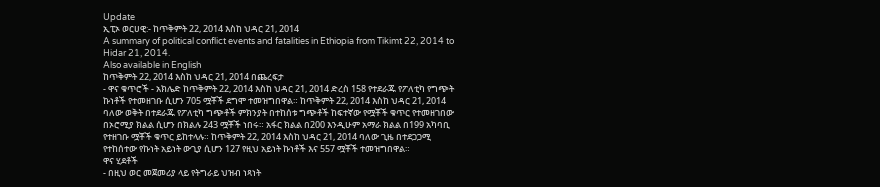Update
ኢፒኦ ወርሀዊ:- ከጥቅምት 22, 2014 እስከ ህዳር 21, 2014
A summary of political conflict events and fatalities in Ethiopia from Tikimt 22, 2014 to Hidar 21, 2014.
Also available in English
ከጥቅምት 22, 2014 እስከ ህዳር 21, 2014 በጨረፍታ
- ዋና ቁጥሮች - አክሌድ ከጥቅምት 22, 2014 እስከ ህዳር 21, 2014 ድረስ 158 የተደራጁ የፖለቲካ የግጭት ኩነቶች የተመዘገቡ ሲሆን 705 ሟቾች ደግሞ ተመዝግበዋል። ከጥቅምት 22, 2014 እስከ ህዳር 21, 2014 ባለው ወቅት በተደራጁ የፖለቲካ ግጭቶች ምክንያት በተከሰቱ ግጭቶች ከፍተኛው የሟቾች ቁጥር የተመዘገበው በኦሮሚያ ክልል ሲሆን በክልሉ 243 ሟቾች ነበሩ። አፋር ክልል በ200 እንዲሁም አማራ ክልል በ199 አካባቢ የተዘገቡ ሟቾች ቁጥር ይከተላሉ። ከጥቅምት 22, 2014 እስከ ህዳር 21, 2014 ባለው ጊዜ በተደጋጋሚ የተከሰተው የኩነት አይነት ውጊያ ሲሆን 127 የዚህ አይነት ኩነቶች እና 557 ሟቾች ተመዝግበዋል።
ዋና ሂደቶች
- በዚህ ወር መጀመሪያ ላይ የትግራይ ህዝብ ነጻነት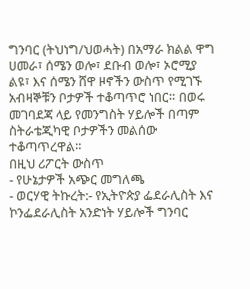ግንባር (ትህነግ/ህወሓት) በአማራ ክልል ዋግ ሀመራ፣ ሰሜን ወሎ፣ ደቡብ ወሎ፣ ኦሮሚያ ልዩ፣ እና ሰሜን ሸዋ ዞኖችን ውስጥ የሚገኙ አብዛኞቹን ቦታዎች ተቆጣጥሮ ነበር። በወሩ መገባደጃ ላይ የመንግስት ሃይሎች በጣም ስትራቴጂካዊ ቦታዎችን መልሰው ተቆጣጥረዋል።
በዚህ ሪፖርት ውስጥ
- የሁኔታዎች አጭር መግለጫ
- ወርሃዊ ትኩረት:- የኢትዮጵያ ፌደራሊስት እና ኮንፌደራሊስት አንድነት ሃይሎች ግንባር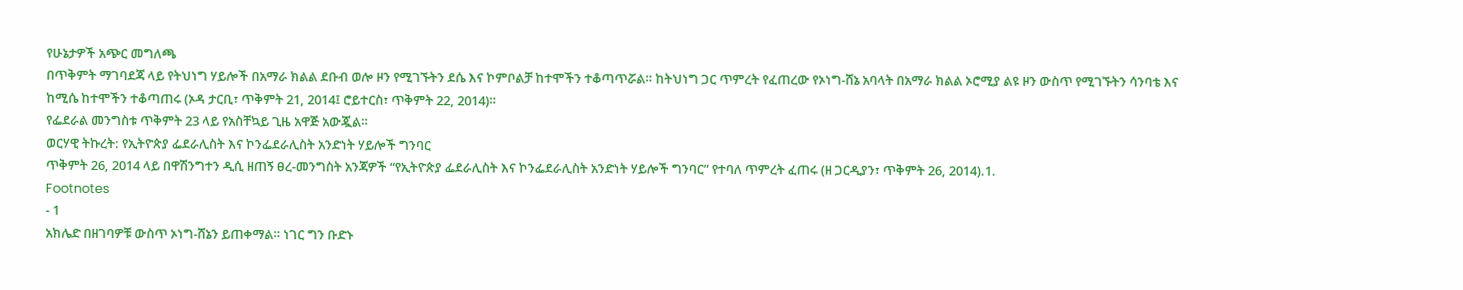የሁኔታዎች አጭር መግለጫ
በጥቅምት ማገባደጃ ላይ የትህነግ ሃይሎች በአማራ ክልል ደቡብ ወሎ ዞን የሚገኙትን ደሴ እና ኮምቦልቻ ከተሞችን ተቆጣጥሯል። ከትህነግ ጋር ጥምረት የፈጠረው የኦነግ-ሸኔ አባላት በአማራ ክልል ኦሮሚያ ልዩ ዞን ውስጥ የሚገኙትን ሳንባቴ እና ከሚሴ ከተሞችን ተቆጣጠሩ (ኦዳ ታርቢ፣ ጥቅምት 21, 2014፤ ሮይተርስ፣ ጥቅምት 22, 2014)።
የፌደራል መንግስቱ ጥቅምት 23 ላይ የአስቸኳይ ጊዜ አዋጅ አውጇል።
ወርሃዊ ትኩረት: የኢትዮጵያ ፌደራሊስት እና ኮንፌደራሊስት አንድነት ሃይሎች ግንባር
ጥቅምት 26, 2014 ላይ በዋሽንግተን ዲሲ ዘጠኝ ፀረ-መንግስት አንጃዎች “የኢትዮጵያ ፌደራሊስት እና ኮንፌደራሊስት አንድነት ሃይሎች ግንባር” የተባለ ጥምረት ፈጠሩ (ዘ ጋርዲያን፣ ጥቅምት 26, 2014).1.
Footnotes
- 1
አክሌድ በዘገባዎቹ ውስጥ ኦነግ-ሸኔን ይጠቀማል። ነገር ግን ቡድኑ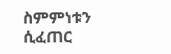ስምምነቱን ሲፈጠር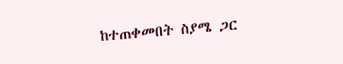ከተጠቀመበት ስያሜ ጋር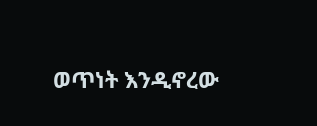ወጥነት እንዲኖረው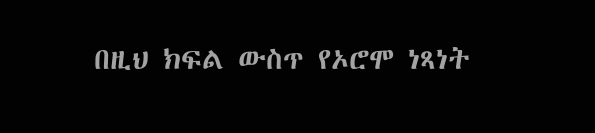በዚህ ክፍል ውስጥ የኦሮሞ ነጻነት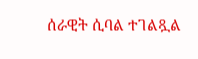ሰራዊት ሲባል ተገልጿል